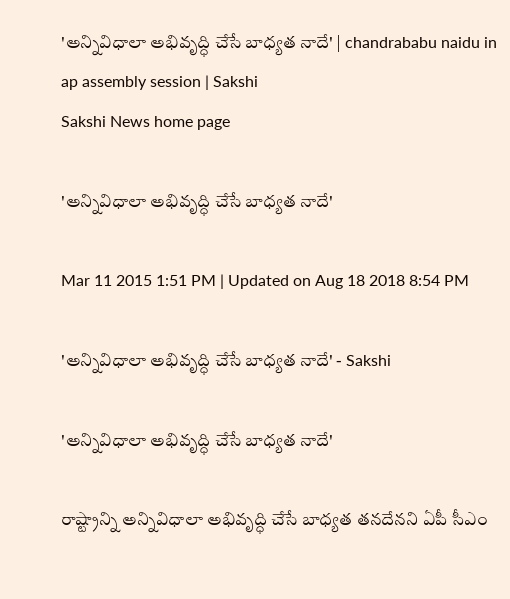'అన్నివిధాలా అభివృద్ధి చేసే బాధ్యత నాదే' | chandrababu naidu in ap assembly session | Sakshi
Sakshi News home page

'అన్నివిధాలా అభివృద్ధి చేసే బాధ్యత నాదే'

Mar 11 2015 1:51 PM | Updated on Aug 18 2018 8:54 PM

'అన్నివిధాలా అభివృద్ధి చేసే బాధ్యత నాదే' - Sakshi

'అన్నివిధాలా అభివృద్ధి చేసే బాధ్యత నాదే'

రాష్ట్రాన్ని అన్నివిధాలా అభివృద్ధి చేసే బాధ్యత తనదేనని ఏపీ సీఎం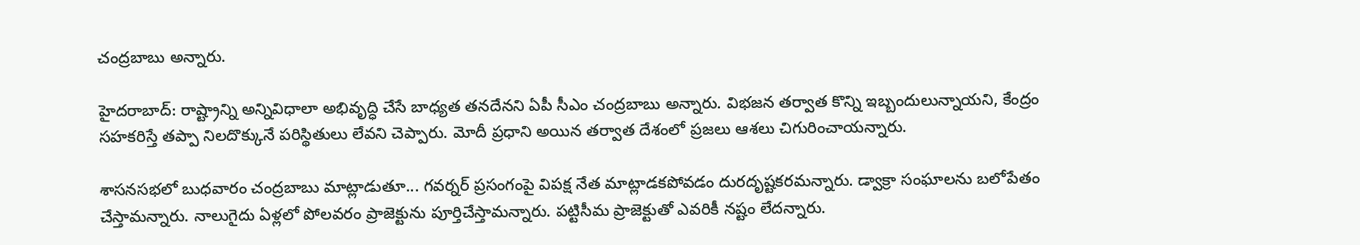చంద్రబాబు అన్నారు.

హైదరాబాద్: రాష్ట్రాన్ని అన్నివిధాలా అభివృద్ధి చేసే బాధ్యత తనదేనని ఏపీ సీఎం చంద్రబాబు అన్నారు. విభజన తర్వాత కొన్ని ఇబ్బందులున్నాయని, కేంద్రం సహకరిస్తే తప్పా నిలదొక్కునే పరిస్థితులు లేవని చెప్పారు. మోదీ ప్రధాని అయిన తర్వాత దేశంలో ప్రజలు ఆశలు చిగురించాయన్నారు.

శాసనసభలో బుధవారం చంద్రబాబు మాట్లాడుతూ... గవర్నర్ ప్రసంగంపై విపక్ష నేత మాట్లాడకపోవడం దురదృష్టకరమన్నారు. డ్వాక్రా సంఘాలను బలోపేతం చేస్తామన్నారు. నాలుగైదు ఏళ్లలో పోలవరం ప్రాజెక్టును పూర్తిచేస్తామన్నారు. పట్టిసీమ ప్రాజెక్టుతో ఎవరికీ నష్టం లేదన్నారు.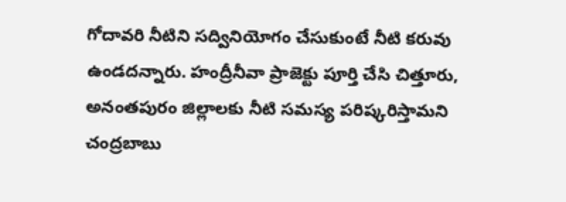గోదావరి నీటిని సద్వినియోగం చేసుకుంటే నీటి కరువు ఉండదన్నారు. హంద్రీనీవా ప్రాజెక్టు పూర్తి చేసి చిత్తూరు, అనంతపురం జిల్లాలకు నీటి సమస్య పరిష్కరిస్తామని చంద్రబాబు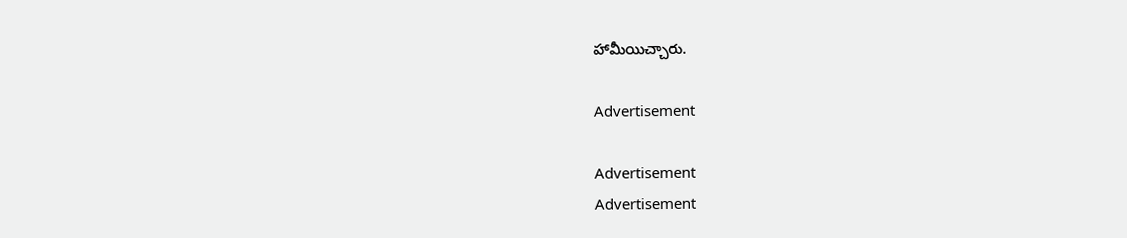హామీయిచ్చారు.

Advertisement

Advertisement
Advertisement